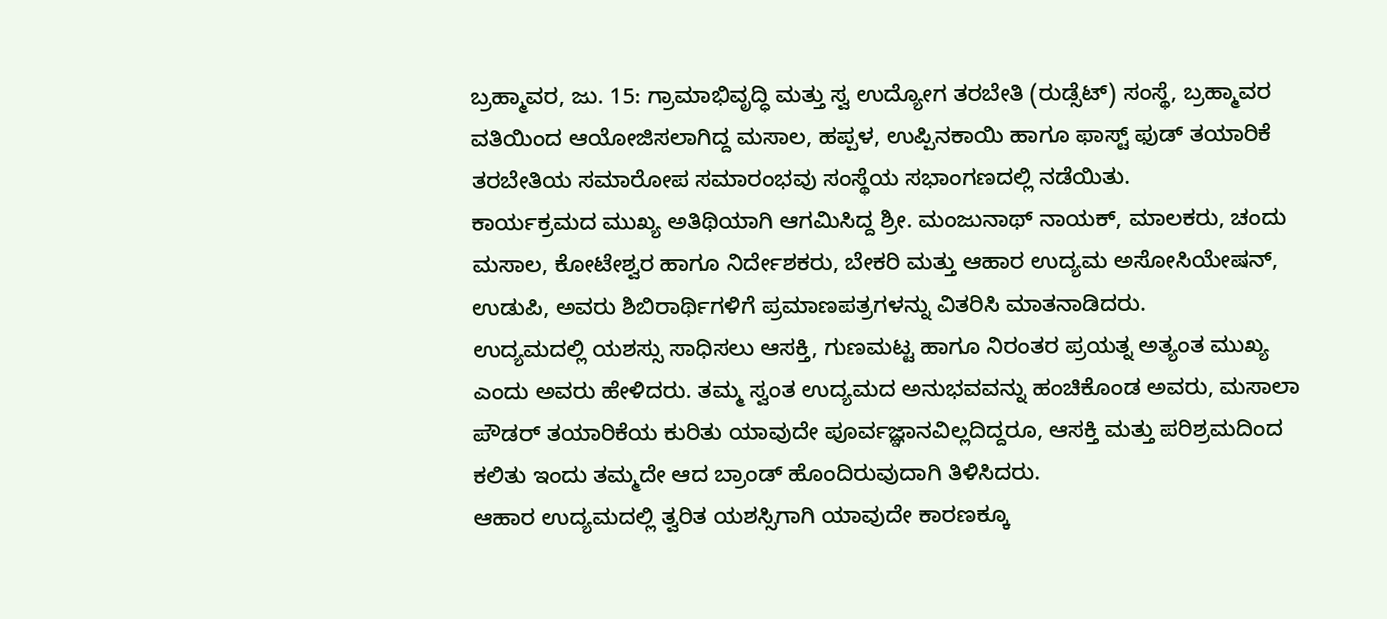ಬ್ರಹ್ಮಾವರ, ಜು. 15: ಗ್ರಾಮಾಭಿವೃದ್ಧಿ ಮತ್ತು ಸ್ವ ಉದ್ಯೋಗ ತರಬೇತಿ (ರುಡ್ಸೆಟ್) ಸಂಸ್ಥೆ, ಬ್ರಹ್ಮಾವರ ವತಿಯಿಂದ ಆಯೋಜಿಸಲಾಗಿದ್ದ ಮಸಾಲ, ಹಪ್ಪಳ, ಉಪ್ಪಿನಕಾಯಿ ಹಾಗೂ ಫಾಸ್ಟ್ ಫುಡ್ ತಯಾರಿಕೆ ತರಬೇತಿಯ ಸಮಾರೋಪ ಸಮಾರಂಭವು ಸಂಸ್ಥೆಯ ಸಭಾಂಗಣದಲ್ಲಿ ನಡೆಯಿತು.
ಕಾರ್ಯಕ್ರಮದ ಮುಖ್ಯ ಅತಿಥಿಯಾಗಿ ಆಗಮಿಸಿದ್ದ ಶ್ರೀ. ಮಂಜುನಾಥ್ ನಾಯಕ್, ಮಾಲಕರು, ಚಂದು ಮಸಾಲ, ಕೋಟೇಶ್ವರ ಹಾಗೂ ನಿರ್ದೇಶಕರು, ಬೇಕರಿ ಮತ್ತು ಆಹಾರ ಉದ್ಯಮ ಅಸೋಸಿಯೇಷನ್, ಉಡುಪಿ, ಅವರು ಶಿಬಿರಾರ್ಥಿಗಳಿಗೆ ಪ್ರಮಾಣಪತ್ರಗಳನ್ನು ವಿತರಿಸಿ ಮಾತನಾಡಿದರು.
ಉದ್ಯಮದಲ್ಲಿ ಯಶಸ್ಸು ಸಾಧಿಸಲು ಆಸಕ್ತಿ, ಗುಣಮಟ್ಟ ಹಾಗೂ ನಿರಂತರ ಪ್ರಯತ್ನ ಅತ್ಯಂತ ಮುಖ್ಯ ಎಂದು ಅವರು ಹೇಳಿದರು. ತಮ್ಮ ಸ್ವಂತ ಉದ್ಯಮದ ಅನುಭವವನ್ನು ಹಂಚಿಕೊಂಡ ಅವರು, ಮಸಾಲಾ ಪೌಡರ್ ತಯಾರಿಕೆಯ ಕುರಿತು ಯಾವುದೇ ಪೂರ್ವಜ್ಞಾನವಿಲ್ಲದಿದ್ದರೂ, ಆಸಕ್ತಿ ಮತ್ತು ಪರಿಶ್ರಮದಿಂದ ಕಲಿತು ಇಂದು ತಮ್ಮದೇ ಆದ ಬ್ರಾಂಡ್ ಹೊಂದಿರುವುದಾಗಿ ತಿಳಿಸಿದರು.
ಆಹಾರ ಉದ್ಯಮದಲ್ಲಿ ತ್ವರಿತ ಯಶಸ್ಸಿಗಾಗಿ ಯಾವುದೇ ಕಾರಣಕ್ಕೂ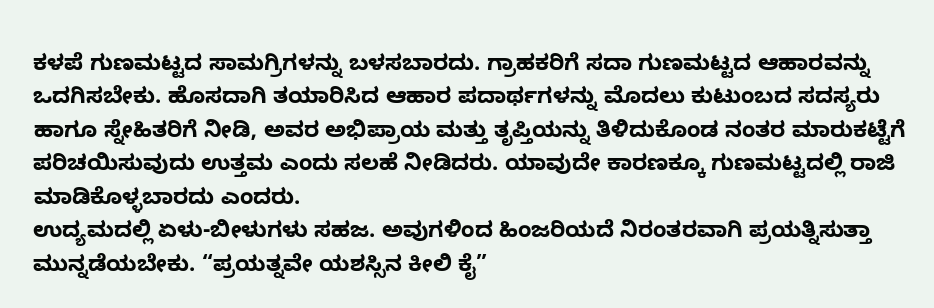ಕಳಪೆ ಗುಣಮಟ್ಟದ ಸಾಮಗ್ರಿಗಳನ್ನು ಬಳಸಬಾರದು. ಗ್ರಾಹಕರಿಗೆ ಸದಾ ಗುಣಮಟ್ಟದ ಆಹಾರವನ್ನು ಒದಗಿಸಬೇಕು. ಹೊಸದಾಗಿ ತಯಾರಿಸಿದ ಆಹಾರ ಪದಾರ್ಥಗಳನ್ನು ಮೊದಲು ಕುಟುಂಬದ ಸದಸ್ಯರು ಹಾಗೂ ಸ್ನೇಹಿತರಿಗೆ ನೀಡಿ, ಅವರ ಅಭಿಪ್ರಾಯ ಮತ್ತು ತೃಪ್ತಿಯನ್ನು ತಿಳಿದುಕೊಂಡ ನಂತರ ಮಾರುಕಟ್ಟೆಗೆ ಪರಿಚಯಿಸುವುದು ಉತ್ತಮ ಎಂದು ಸಲಹೆ ನೀಡಿದರು. ಯಾವುದೇ ಕಾರಣಕ್ಕೂ ಗುಣಮಟ್ಟದಲ್ಲಿ ರಾಜಿ ಮಾಡಿಕೊಳ್ಳಬಾರದು ಎಂದರು.
ಉದ್ಯಮದಲ್ಲಿ ಏಳು-ಬೀಳುಗಳು ಸಹಜ. ಅವುಗಳಿಂದ ಹಿಂಜರಿಯದೆ ನಿರಂತರವಾಗಿ ಪ್ರಯತ್ನಿಸುತ್ತಾ ಮುನ್ನಡೆಯಬೇಕು. “ಪ್ರಯತ್ನವೇ ಯಶಸ್ಸಿನ ಕೀಲಿ ಕೈ”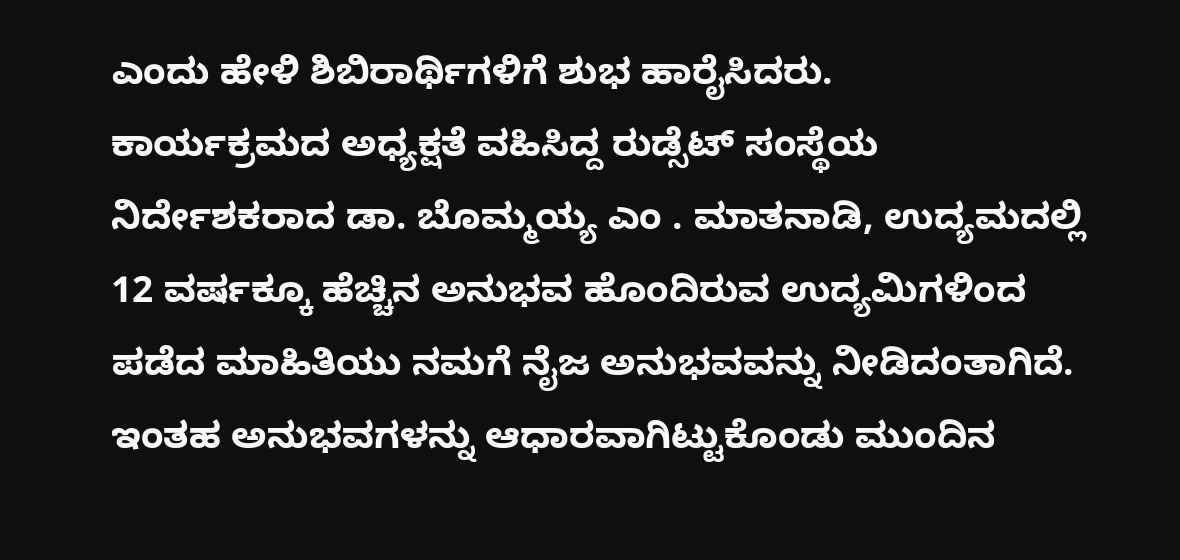ಎಂದು ಹೇಳಿ ಶಿಬಿರಾರ್ಥಿಗಳಿಗೆ ಶುಭ ಹಾರೈಸಿದರು.
ಕಾರ್ಯಕ್ರಮದ ಅಧ್ಯಕ್ಷತೆ ವಹಿಸಿದ್ದ ರುಡ್ಸೆಟ್ ಸಂಸ್ಥೆಯ ನಿರ್ದೇಶಕರಾದ ಡಾ. ಬೊಮ್ಮಯ್ಯ ಎಂ . ಮಾತನಾಡಿ, ಉದ್ಯಮದಲ್ಲಿ 12 ವರ್ಷಕ್ಕೂ ಹೆಚ್ಚಿನ ಅನುಭವ ಹೊಂದಿರುವ ಉದ್ಯಮಿಗಳಿಂದ ಪಡೆದ ಮಾಹಿತಿಯು ನಮಗೆ ನೈಜ ಅನುಭವವನ್ನು ನೀಡಿದಂತಾಗಿದೆ. ಇಂತಹ ಅನುಭವಗಳನ್ನು ಆಧಾರವಾಗಿಟ್ಟುಕೊಂಡು ಮುಂದಿನ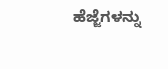ಹೆಜ್ಜೆಗಳನ್ನು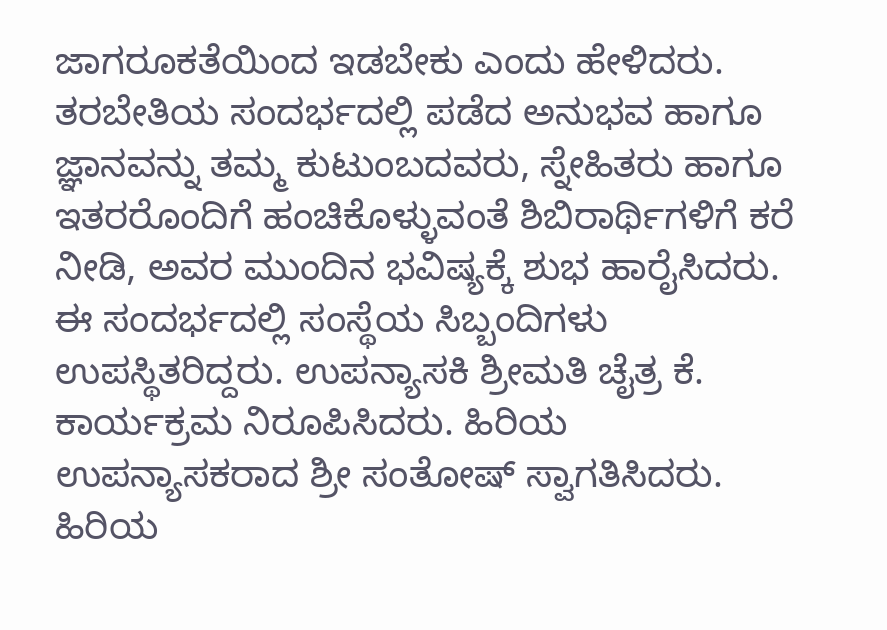ಜಾಗರೂಕತೆಯಿಂದ ಇಡಬೇಕು ಎಂದು ಹೇಳಿದರು. ತರಬೇತಿಯ ಸಂದರ್ಭದಲ್ಲಿ ಪಡೆದ ಅನುಭವ ಹಾಗೂ ಜ್ಞಾನವನ್ನು ತಮ್ಮ ಕುಟುಂಬದವರು, ಸ್ನೇಹಿತರು ಹಾಗೂ ಇತರರೊಂದಿಗೆ ಹಂಚಿಕೊಳ್ಳುವಂತೆ ಶಿಬಿರಾರ್ಥಿಗಳಿಗೆ ಕರೆ ನೀಡಿ, ಅವರ ಮುಂದಿನ ಭವಿಷ್ಯಕ್ಕೆ ಶುಭ ಹಾರೈಸಿದರು.
ಈ ಸಂದರ್ಭದಲ್ಲಿ ಸಂಸ್ಥೆಯ ಸಿಬ್ಬಂದಿಗಳು ಉಪಸ್ಥಿತರಿದ್ದರು. ಉಪನ್ಯಾಸಕಿ ಶ್ರೀಮತಿ ಚೈತ್ರ ಕೆ. ಕಾರ್ಯಕ್ರಮ ನಿರೂಪಿಸಿದರು. ಹಿರಿಯ ಉಪನ್ಯಾಸಕರಾದ ಶ್ರೀ ಸಂತೋಷ್ ಸ್ವಾಗತಿಸಿದರು. ಹಿರಿಯ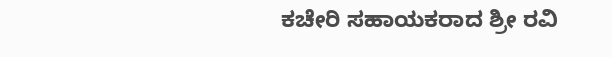ಕಚೇರಿ ಸಹಾಯಕರಾದ ಶ್ರೀ ರವಿ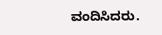ವಂದಿಸಿದರು.